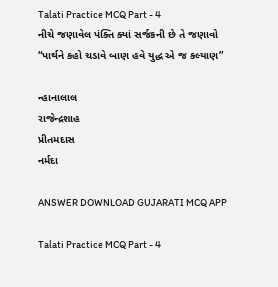Talati Practice MCQ Part - 4
નીચે જણાવેલ પંક્તિ ક્યાં સર્જકની છે તે જણાવો
“પાર્થને કહો ચડાવે બાણ હવે યુદ્ધ એ જ કલ્યાણ”

ન્હાનાલાલ
રાજેન્દ્રશાહ
પ્રીતમદાસ
નર્મદા

ANSWER DOWNLOAD GUJARATI MCQ APP

Talati Practice MCQ Part - 4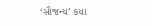‘સૌજન્ય’ કયા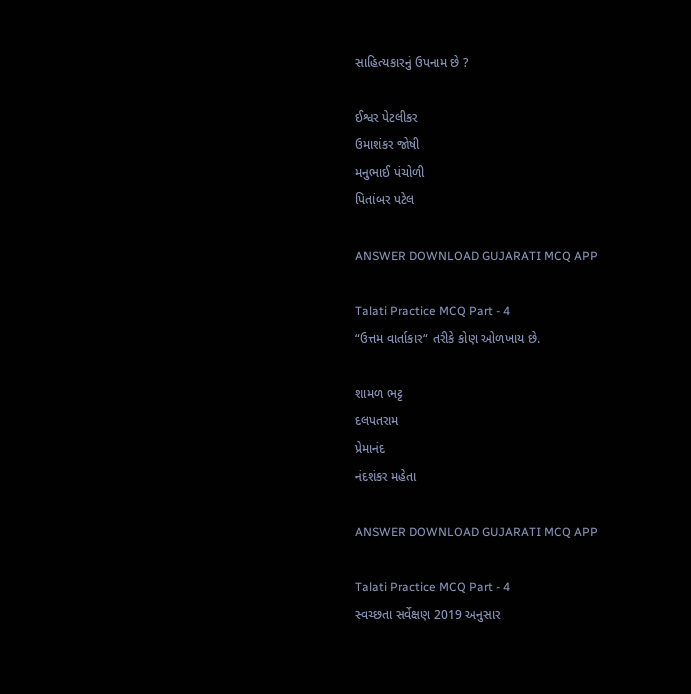સાહિત્યકારનું ઉપનામ છે ?

ઈશ્વર પેટલીકર
ઉમાશંકર જોષી
મનુભાઈ પંચોળી
પિતાંબર પટેલ

ANSWER DOWNLOAD GUJARATI MCQ APP

Talati Practice MCQ Part - 4
“ઉત્તમ વાર્તાકાર“ તરીકે કોણ ઓળખાય છે.

શામળ ભટ્ટ
દલપતરામ
પ્રેમાનંદ
નંદશંકર મહેતા

ANSWER DOWNLOAD GUJARATI MCQ APP

Talati Practice MCQ Part - 4
સ્વચ્છતા સર્વેક્ષણ 2019 અનુસાર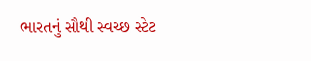ભારતનું સૌથી સ્વચ્છ સ્ટેટ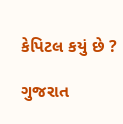કેપિટલ કયું છે ?

ગુજરાત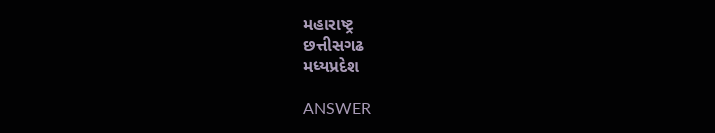મહારાષ્ટ્ર
છત્તીસગઢ
મધ્યપ્રદેશ

ANSWER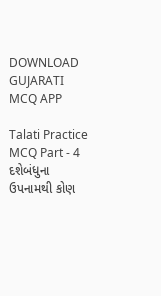DOWNLOAD GUJARATI MCQ APP

Talati Practice MCQ Part - 4
દશેબંધુના ઉપનામથી કોણ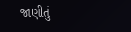જાણીતું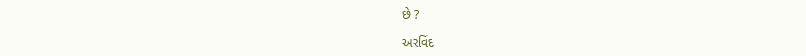છે ?

અરવિંદ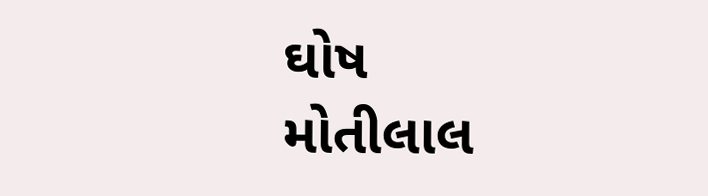ઘોષ
મોતીલાલ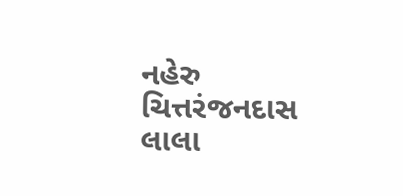નહેરુ
ચિત્તરંજનદાસ
લાલા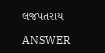લજપતરાય

ANSWER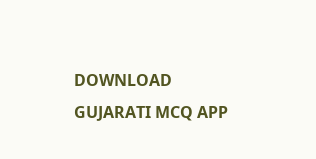DOWNLOAD GUJARATI MCQ APP